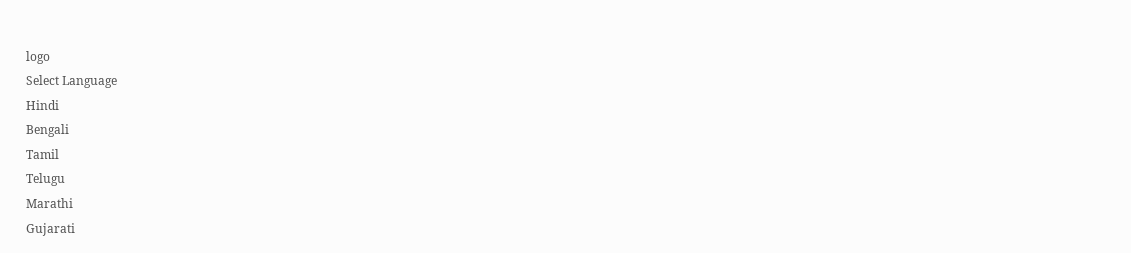logo
Select Language
Hindi
Bengali
Tamil
Telugu
Marathi
Gujarati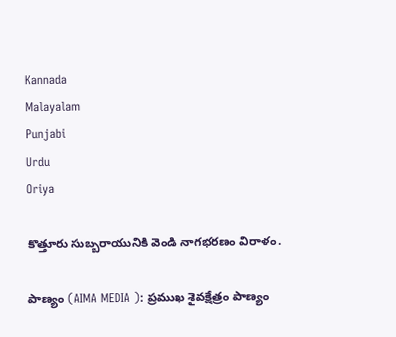Kannada
Malayalam
Punjabi
Urdu
Oriya

కొత్తూరు సుబ్బరాయునికి వెండి నాగభరణం విరాళం.

పాణ్యం (AIMA MEDIA ): ప్రముఖ శైవక్షేత్రం పాణ్యం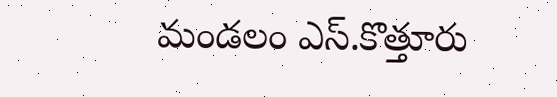మండలం ఎస్.కొత్తూరు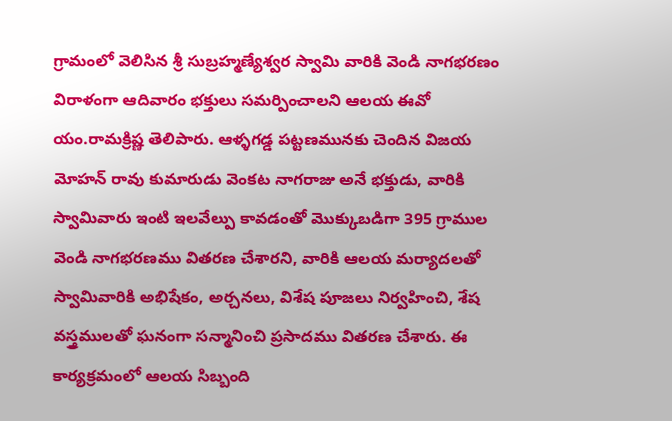గ్రామంలో వెలిసిన శ్రీ సుబ్రహ్మణ్యేశ్వర స్వామి వారికి వెండి నాగభరణం విరాళంగా ఆదివారం భక్తులు సమర్పించాలని ఆలయ ఈవో యం.రామక్రిష్ణ తెలిపారు. ఆళ్ళగడ్డ పట్టణమునకు చెందిన విజయ మోహన్ రావు కుమారుడు వెంకట నాగరాజు అనే భక్తుడు, వారికి స్వామివారు ఇంటి ఇలవేల్పు కావడంతో మొక్కుబడిగా 395 గ్రాముల వెండి నాగభరణము వితరణ చేశారని, వారికి ఆలయ మర్యాదలతో స్వామివారికి అభిషేకం, అర్చనలు, విశేష పూజలు నిర్వహించి, శేష వస్త్రములతో ఘనంగా సన్మానించి ప్రసాదము వితరణ చేశారు. ఈ కార్యక్రమంలో ఆలయ సిబ్బంది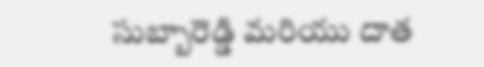సుబ్బారెడ్డి మరియు దాత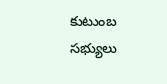కుటుంబ సభ్యులు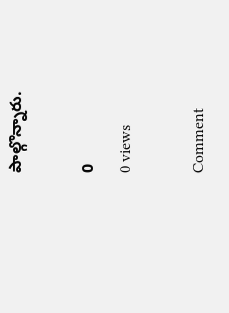పాల్గొన్నారు.

0
0 views

Comment